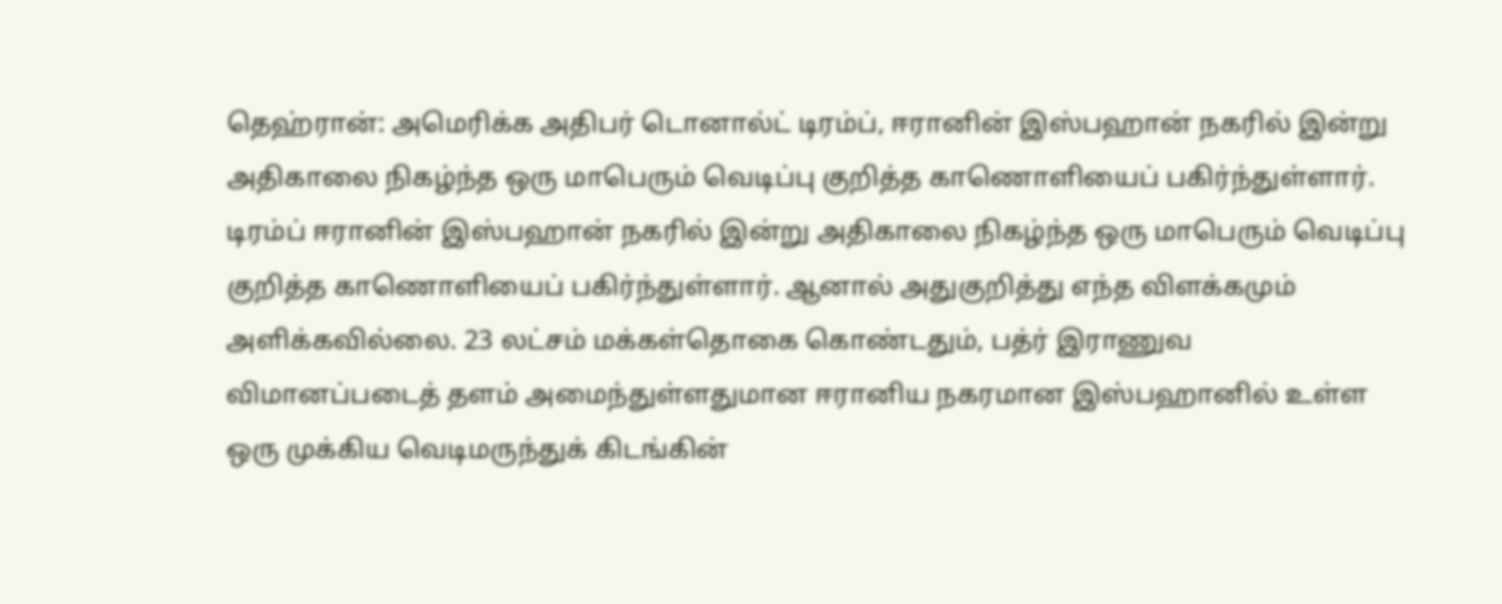தெஹ்ரான்: அமெரிக்க அதிபர் டொனால்ட் டிரம்ப், ஈரானின் இஸ்பஹான் நகரில் இன்று அதிகாலை நிகழ்ந்த ஒரு மாபெரும் வெடிப்பு குறித்த காணொளியைப் பகிர்ந்துள்ளார்.
டிரம்ப் ஈரானின் இஸ்பஹான் நகரில் இன்று அதிகாலை நிகழ்ந்த ஒரு மாபெரும் வெடிப்பு குறித்த காணொளியைப் பகிர்ந்துள்ளார். ஆனால் அதுகுறித்து எந்த விளக்கமும் அளிக்கவில்லை. 23 லட்சம் மக்கள்தொகை கொண்டதும், பத்ர் இராணுவ விமானப்படைத் தளம் அமைந்துள்ளதுமான ஈரானிய நகரமான இஸ்பஹானில் உள்ள ஒரு முக்கிய வெடிமருந்துக் கிடங்கின்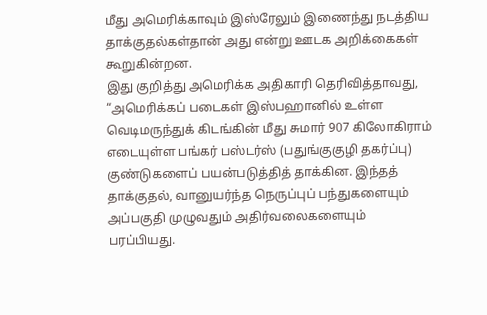மீது அமெரிக்காவும் இஸ்ரேலும் இணைந்து நடத்திய தாக்குதல்கள்தான் அது என்று ஊடக அறிக்கைகள் கூறுகின்றன.
இது குறித்து அமெரிக்க அதிகாரி தெரிவித்தாவது, “அமெரிக்கப் படைகள் இஸ்பஹானில் உள்ள வெடிமருந்துக் கிடங்கின் மீது சுமார் 907 கிலோகிராம் எடையுள்ள பங்கர் பஸ்டர்ஸ் (பதுங்குகுழி தகர்ப்பு) குண்டுகளைப் பயன்படுத்தித் தாக்கின. இந்தத் தாக்குதல், வானுயர்ந்த நெருப்புப் பந்துகளையும் அப்பகுதி முழுவதும் அதிர்வலைகளையும் பரப்பியது.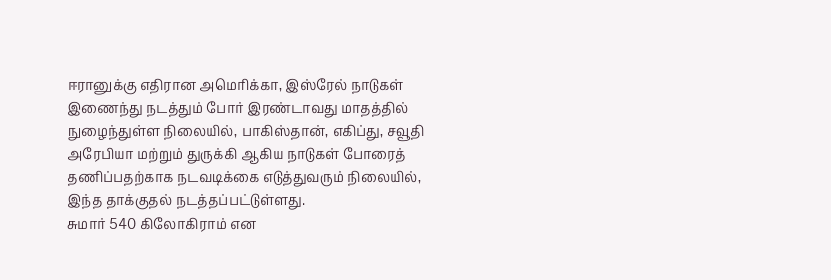ஈரானுக்கு எதிரான அமெரிக்கா, இஸ்ரேல் நாடுகள் இணைந்து நடத்தும் போர் இரண்டாவது மாதத்தில் நுழைந்துள்ள நிலையில், பாகிஸ்தான், எகிப்து, சவூதி அரேபியா மற்றும் துருக்கி ஆகிய நாடுகள் போரைத் தணிப்பதற்காக நடவடிக்கை எடுத்துவரும் நிலையில், இந்த தாக்குதல் நடத்தப்பட்டுள்ளது.
சுமார் 540 கிலோகிராம் என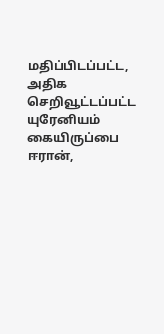மதிப்பிடப்பட்ட, அதிக செறிவூட்டப்பட்ட யுரேனியம் கையிருப்பை ஈரான்,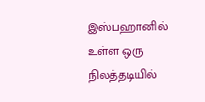இஸ்பஹானில் உள்ள ஒரு நிலத்தடியில்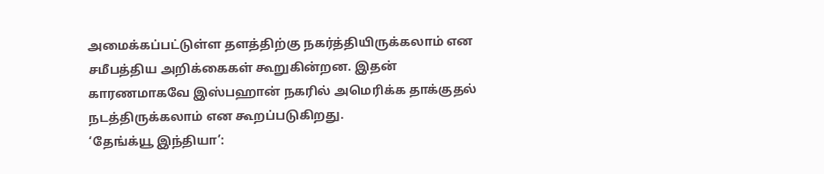அமைக்கப்பட்டுள்ள தளத்திற்கு நகர்த்தியிருக்கலாம் என சமீபத்திய அறிக்கைகள் கூறுகின்றன. இதன் காரணமாகவே இஸ்பஹான் நகரில் அமெரிக்க தாக்குதல் நடத்திருக்கலாம் என கூறப்படுகிறது.
‘தேங்க்யூ இந்தியா’: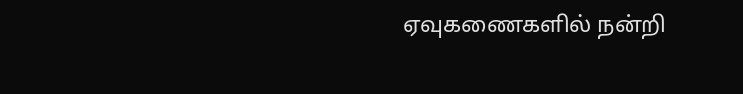ஏவுகணைகளில் நன்றி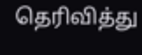தெரிவித்து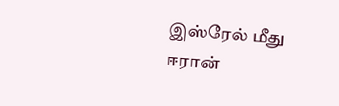இஸ்ரேல் மீது ஈரான்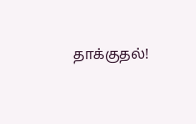தாக்குதல்!